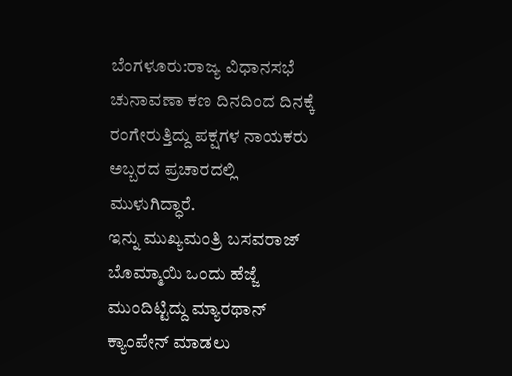ಬೆಂಗಳೂರು:ರಾಜ್ಯ ವಿಧಾನಸಭೆ ಚುನಾವಣಾ ಕಣ ದಿನದಿಂದ ದಿನಕ್ಕೆ ರಂಗೇರುತ್ತಿದ್ದು ಪಕ್ಷಗಳ ನಾಯಕರು ಅಬ್ಬರದ ಪ್ರಚಾರದಲ್ಲಿ ಮುಳುಗಿದ್ಧಾರೆ.
ಇನ್ನು ಮುಖ್ಯಮಂತ್ರಿ ಬಸವರಾಜ್ ಬೊಮ್ಮಾಯಿ ಒಂದು ಹೆಜ್ಜೆ ಮುಂದಿಟ್ಟಿದ್ದು ಮ್ಯಾರಥಾನ್ ಕ್ಯಾಂಪೇನ್ ಮಾಡಲು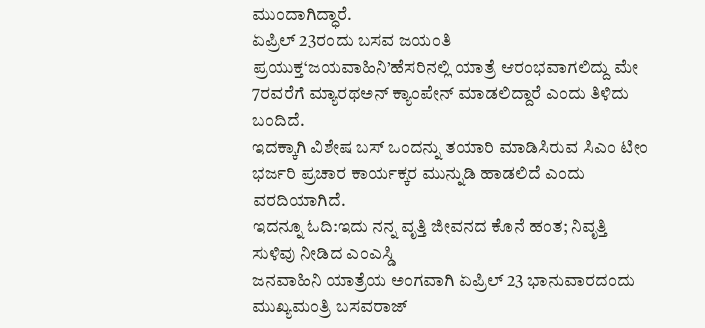ಮುಂದಾಗಿದ್ಧಾರೆ.
ಏಪ್ರಿಲ್ 23ರಂದು ಬಸವ ಜಯಂತಿ ಪ್ರಯುಕ್ತ‘ಜಯವಾಹಿನಿ’ಹೆಸರಿನಲ್ಲಿ ಯಾತ್ರೆ ಆರಂಭವಾಗಲಿದ್ದು ಮೇ 7ರವರೆಗೆ ಮ್ಯಾರಥಅನ್ ಕ್ಯಾಂಪೇನ್ ಮಾಡಲಿದ್ದಾರೆ ಎಂದು ತಿಳಿದು ಬಂದಿದೆ.
ಇದಕ್ಕಾಗಿ ವಿಶೇಷ ಬಸ್ ಒಂದನ್ನು ತಯಾರಿ ಮಾಡಿಸಿರುವ ಸಿಎಂ ಟೀಂ ಭರ್ಜರಿ ಪ್ರಚಾರ ಕಾರ್ಯಕ್ಕರ ಮುನ್ನುಡಿ ಹಾಡಲಿದೆ ಎಂದು ವರದಿಯಾಗಿದೆ.
ಇದನ್ನೂ ಓದಿ:ಇದು ನನ್ನ ವೃತ್ತಿ ಜೀವನದ ಕೊನೆ ಹಂತ; ನಿವೃತ್ತಿ ಸುಳಿವು ನೀಡಿದ ಎಂಎಸ್ಡಿ
ಜನವಾಹಿನಿ ಯಾತ್ರೆಯ ಅಂಗವಾಗಿ ಏಪ್ರಿಲ್ 23 ಭಾನುವಾರದಂದು ಮುಖ್ಯಮಂತ್ರಿ ಬಸವರಾಜ್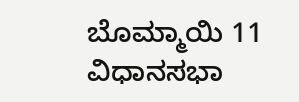ಬೊಮ್ಮಾಯಿ 11 ವಿಧಾನಸಭಾ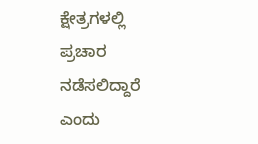ಕ್ಷೇತ್ರಗಳಲ್ಲಿ ಪ್ರಚಾರ ನಡೆಸಲಿದ್ದಾರೆ ಎಂದು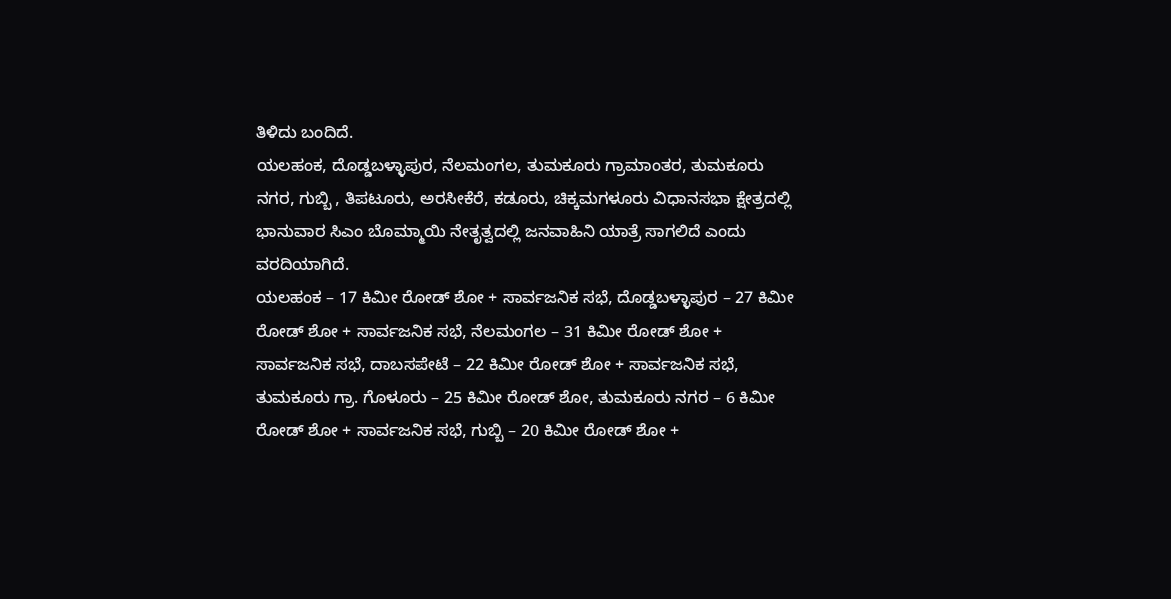ತಿಳಿದು ಬಂದಿದೆ.
ಯಲಹಂಕ, ದೊಡ್ಡಬಳ್ಳಾಪುರ, ನೆಲಮಂಗಲ, ತುಮಕೂರು ‌ಗ್ರಾಮಾಂತರ, ತುಮಕೂರು ನಗರ, ಗುಬ್ಬಿ , ತಿಪಟೂರು, ಅರಸೀಕೆರೆ, ಕಡೂರು, ಚಿಕ್ಕಮಗಳೂರು ವಿಧಾನಸಭಾ ಕ್ಷೇತ್ರದಲ್ಲಿ ಭಾನುವಾರ ಸಿಎಂ ಬೊಮ್ಮಾಯಿ ನೇತೃತ್ವದಲ್ಲಿ ಜನವಾಹಿನಿ ಯಾತ್ರೆ ಸಾಗಲಿದೆ ಎಂದು ವರದಿಯಾಗಿದೆ.
ಯಲಹಂಕ – 17 ಕಿಮೀ ರೋಡ್ ಶೋ + ಸಾರ್ವಜನಿಕ ಸಭೆ, ದೊಡ್ಡಬಳ್ಳಾಪುರ – 27 ಕಿಮೀ ರೋಡ್ ಶೋ + ಸಾರ್ವಜನಿಕ ಸಭೆ, ನೆಲಮಂಗಲ – 31 ಕಿಮೀ ರೋಡ್ ಶೋ + ಸಾರ್ವಜನಿಕ ಸಭೆ, ದಾಬಸಪೇಟೆ – 22 ಕಿಮೀ ರೋಡ್ ಶೋ + ಸಾರ್ವಜನಿಕ ಸಭೆ, ತುಮಕೂರು ಗ್ರಾ. ಗೊಳೂರು – 25 ಕಿಮೀ ರೋಡ್ ಶೋ, ತುಮಕೂರು ನಗರ – 6 ಕಿಮೀ ರೋಡ್ ಶೋ + ಸಾರ್ವಜನಿಕ ಸಭೆ, ಗುಬ್ಬಿ – 20 ಕಿಮೀ ರೋಡ್ ಶೋ +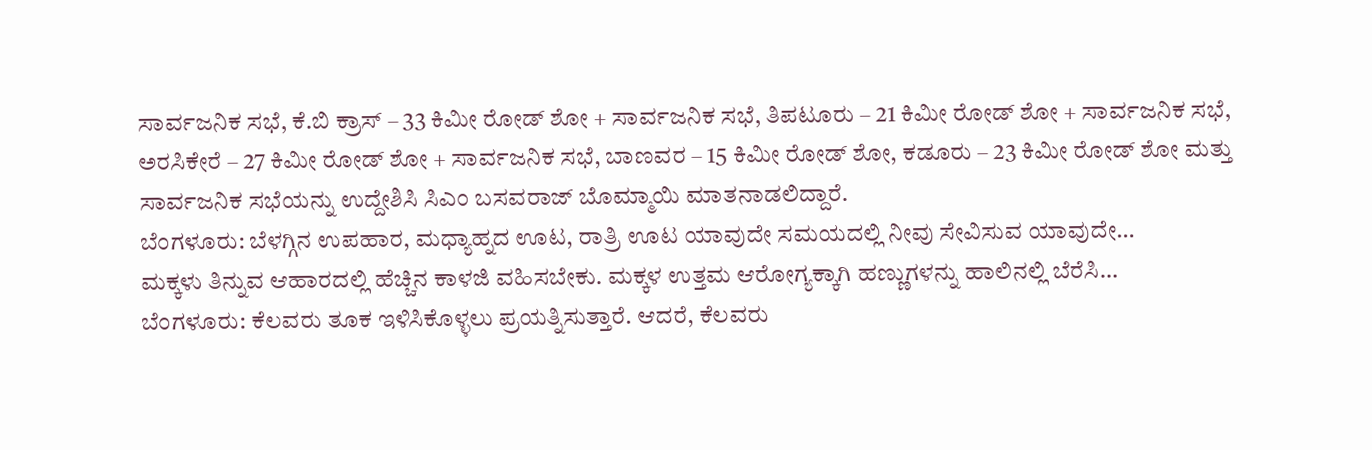ಸಾರ್ವಜನಿಕ ಸಭೆ, ಕೆ.ಬಿ ಕ್ರಾಸ್ – 33 ಕಿಮೀ ರೋಡ್ ಶೋ + ಸಾರ್ವಜನಿಕ ಸಭೆ, ತಿಪಟೂರು – 21 ಕಿಮೀ ರೋಡ್ ಶೋ + ಸಾರ್ವಜನಿಕ ಸಭೆ, ಅರಸಿಕೇರೆ – 27 ಕಿಮೀ ರೋಡ್ ಶೋ + ಸಾರ್ವಜನಿಕ ಸಭೆ, ಬಾಣವರ – 15 ಕಿಮೀ ರೋಡ್ ಶೋ, ಕಡೂರು – 23 ಕಿಮೀ ರೋಡ್ ಶೋ ಮತ್ತು ಸಾರ್ವಜನಿಕ ಸಭೆಯನ್ನು ಉದ್ದೇಶಿಸಿ ಸಿಎಂ ಬಸವರಾಜ್ ಬೊಮ್ಮಾಯಿ ಮಾತನಾಡಲಿದ್ದಾರೆ.
ಬೆಂಗಳೂರು: ಬೆಳಗ್ಗಿನ ಉಪಹಾರ, ಮಧ್ಯಾಹ್ನದ ಊಟ, ರಾತ್ರಿ ಊಟ ಯಾವುದೇ ಸಮಯದಲ್ಲಿ ನೀವು ಸೇವಿಸುವ ಯಾವುದೇ…
ಮಕ್ಕಳು ತಿನ್ನುವ ಆಹಾರದಲ್ಲಿ ಹೆಚ್ಚಿನ ಕಾಳಜಿ ವಹಿಸಬೇಕು. ಮಕ್ಕಳ ಉತ್ತಮ ಆರೋಗ್ಯಕ್ಕಾಗಿ ಹಣ್ಣುಗಳನ್ನು ಹಾಲಿನಲ್ಲಿ ಬೆರೆಸಿ…
ಬೆಂಗಳೂರು: ಕೆಲವರು ತೂಕ ಇಳಿಸಿಕೊಳ್ಳಲು ಪ್ರಯತ್ನಿಸುತ್ತಾರೆ. ಆದರೆ, ಕೆಲವರು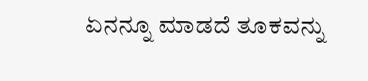ಏನನ್ನೂ ಮಾಡದೆ ತೂಕವನ್ನು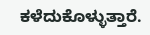ಕಳೆದುಕೊಳ್ಳುತ್ತಾರೆ.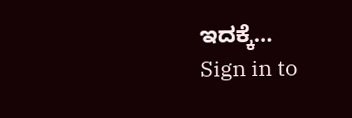ಇದಕ್ಕೆ…
Sign in to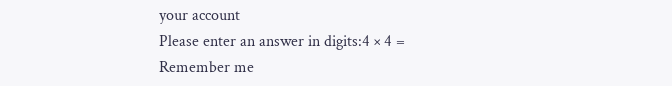your account
Please enter an answer in digits:4 × 4 =
Remember me